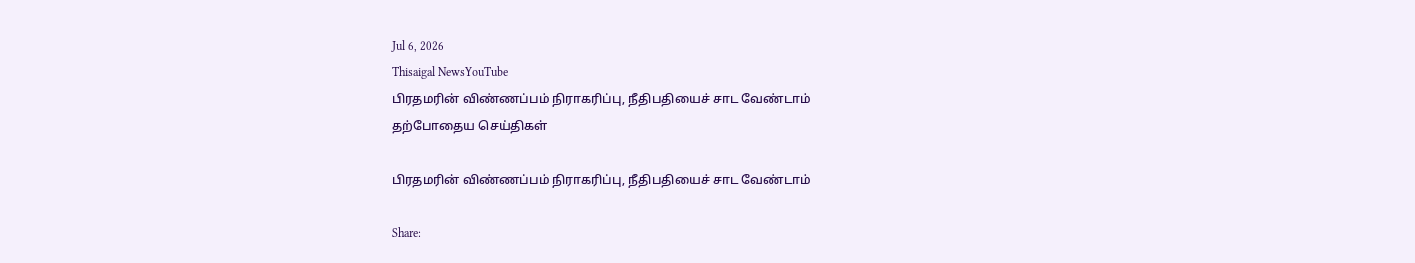Jul 6, 2026
Thisaigal NewsYouTube
பிரதமரின் விண்ணப்பம் நிராகரிப்பு, நீதிபதியைச் சாட வேண்டாம்
தற்போதைய செய்திகள்

பிரதமரின் விண்ணப்பம் நிராகரிப்பு, நீதிபதியைச் சாட வேண்டாம்

Share: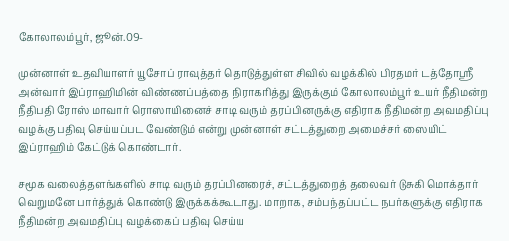கோலாலம்பூர், ஜூன்.09-

முன்னாள் உதவியாளர் யூசோப் ராவுத்தர் தொடுத்துள்ள சிவில் வழக்கில் பிரதமர் டத்தோஸ்ரீ அன்வார் இப்ராஹிமின் விண்ணப்பத்தை நிராகரித்து இருக்கும் கோலாலம்பூர் உயர் நீதிமன்ற நீதிபதி ரோஸ் மாவார் ரொஸாயினைச் சாடி வரும் தரப்பினருக்கு எதிராக நீதிமன்ற அவமதிப்பு வழக்கு பதிவு செய்யப்பட வேண்டும் என்று முன்னாள் சட்டத்துறை அமைச்சர் ஸையிட் இப்ராஹிம் கேட்டுக் கொண்டார்.

சமூக வலைத்தளங்களில் சாடி வரும் தரப்பினரைச், சட்டத்துறைத் தலைவர் டுசுகி மொக்தார் வெறுமனே பார்த்துக் கொண்டு இருக்கக்கூடாது. மாறாக, சம்பந்தப்பட்ட நபர்களுக்கு எதிராக நீதிமன்ற அவமதிப்பு வழக்கைப் பதிவு செய்ய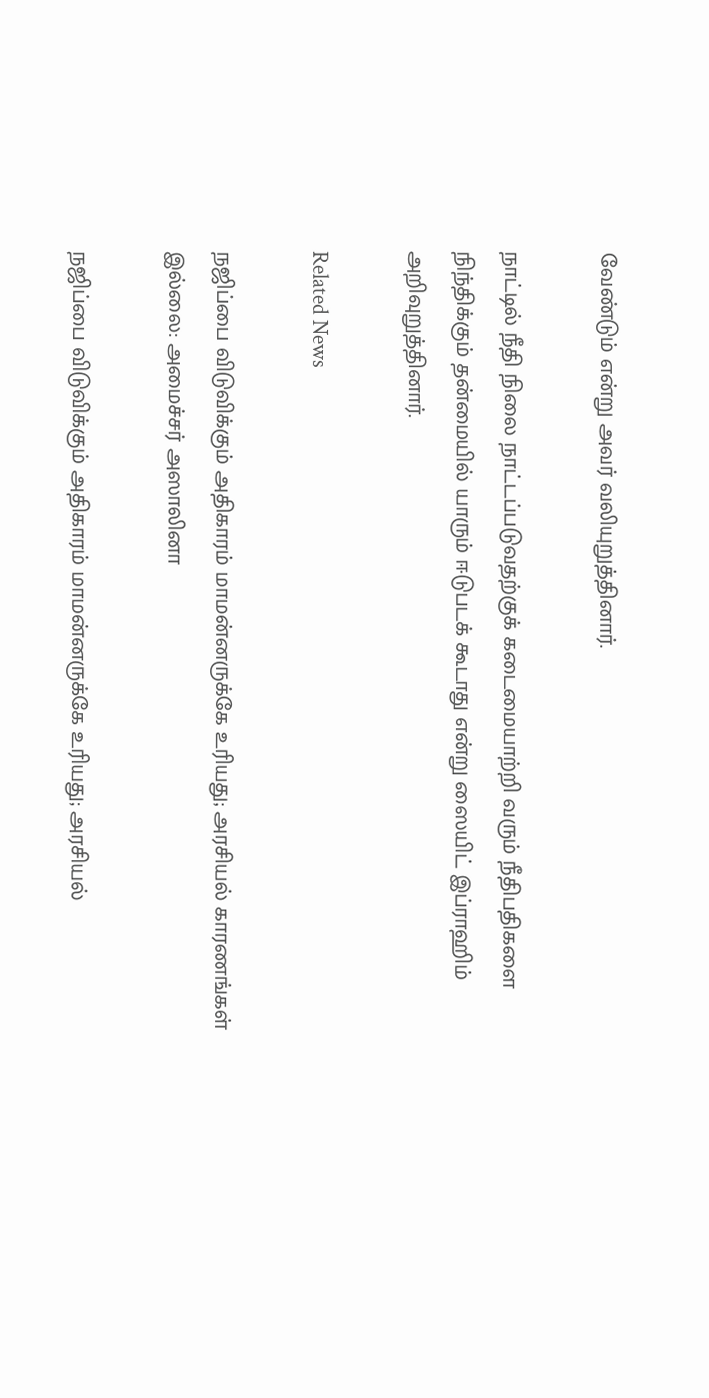வேண்டும் என்று அவர் வலியுறுத்தினார்.

நாட்டில் நீதி நிலை நாட்டப்படுவதற்குக் கடைமையாற்றி வரும் நீதிபதிகளை நிந்திக்கும் தன்மையில் யாரும் ஈடுபடக் கூடாது என்று ஸையிட் இப்ராஹிம் அறிவுறுத்தினார்.

Related News

நஜிப்பை விடுவிக்கும் அதிகாரம் மாமன்னருக்கே உரியது; அரசியல் காரணங்கள் இல்லை: அமைச்சர் அஸாலினா

நஜிப்பை விடுவிக்கும் அதிகாரம் மாமன்னருக்கே உரியது; அரசியல்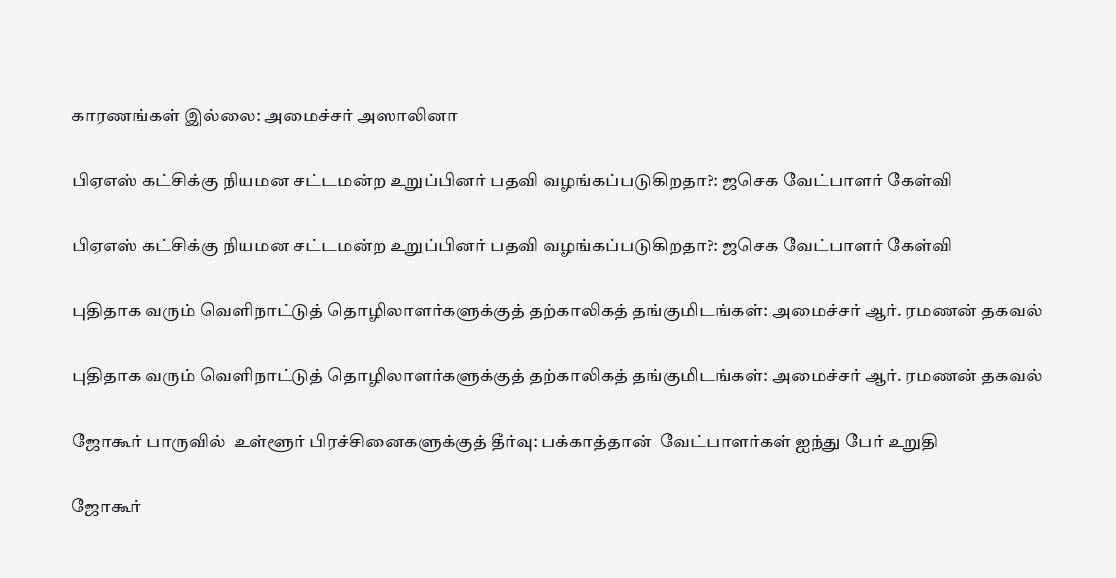காரணங்கள் இல்லை: அமைச்சர் அஸாலினா

பிஏஎஸ் கட்சிக்கு நியமன சட்டமன்ற உறுப்பினர் பதவி வழங்கப்படுகிறதா?: ஜசெக வேட்பாளர் கேள்வி

பிஏஎஸ் கட்சிக்கு நியமன சட்டமன்ற உறுப்பினர் பதவி வழங்கப்படுகிறதா?: ஜசெக வேட்பாளர் கேள்வி

புதிதாக வரும் வெளிநாட்டுத் தொழிலாளர்களுக்குத் தற்காலிகத் தங்குமிடங்கள்: அமைச்சர் ஆர். ரமணன் தகவல்

புதிதாக வரும் வெளிநாட்டுத் தொழிலாளர்களுக்குத் தற்காலிகத் தங்குமிடங்கள்: அமைச்சர் ஆர். ரமணன் தகவல்

ஜோகூர் பாருவில்  உள்ளூர் பிரச்சினைகளுக்குத் தீர்வு: பக்காத்தான்  வேட்பாளர்கள் ஐந்து பேர் உறுதி

ஜோகூர்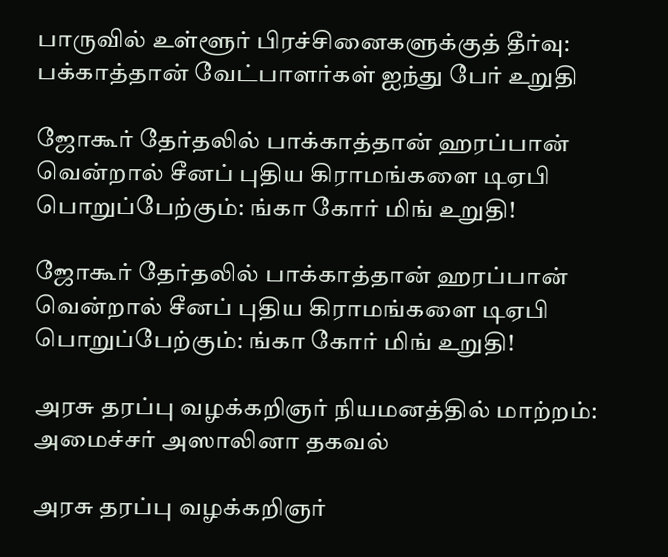பாருவில் உள்ளூர் பிரச்சினைகளுக்குத் தீர்வு: பக்காத்தான் வேட்பாளர்கள் ஐந்து பேர் உறுதி

ஜோகூர் தேர்தலில் பாக்காத்தான் ஹரப்பான் வென்றால் சீனப் புதிய கிராமங்களை டிஏபி பொறுப்பேற்கும்: ங்கா கோர் மிங் உறுதி!

ஜோகூர் தேர்தலில் பாக்காத்தான் ஹரப்பான் வென்றால் சீனப் புதிய கிராமங்களை டிஏபி பொறுப்பேற்கும்: ங்கா கோர் மிங் உறுதி!

அரசு தரப்பு வழக்கறிஞர் நியமனத்தில் மாற்றம்: அமைச்சர் அஸாலினா தகவல்

அரசு தரப்பு வழக்கறிஞர்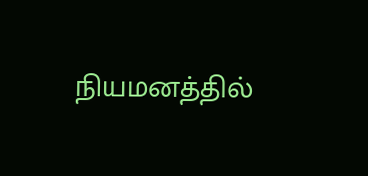நியமனத்தில்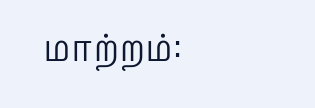மாற்றம்: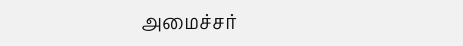அமைச்சர்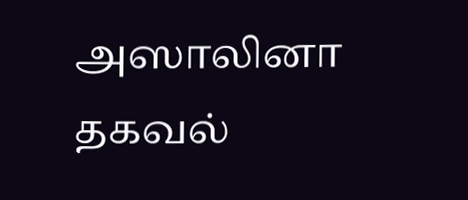அஸாலினா தகவல்